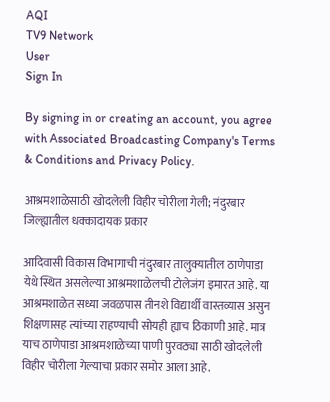AQI
TV9 Network
User
Sign In

By signing in or creating an account, you agree with Associated Broadcasting Company's Terms & Conditions and Privacy Policy.

आश्रमशाळेसाठी खोदलेली विहीर चोरीला गेली; नंदुरबार जिल्ह्यातील धक्कादायक प्रकार

आदिवासी विकास विभागाची नंदुरबार तालुक्यातील ठाणेपाडा येथे स्थित असलेल्या आश्रमशाळेलची टोलेजंग इमारत आहे. या आश्रमशाळेत सध्या जवळपास तीनशे विद्यार्थी वास्तव्यास असुन शिक्षणासह त्यांच्या राहण्याची सोयही ह्याच ठिकाणी आहे. मात्र याच ठाणेपाडा आश्रमशाळेच्या पाणी पुरवठ्या साठी खोदलेली विहीर चोरीला गेल्याचा प्रकार समोर आला आहे.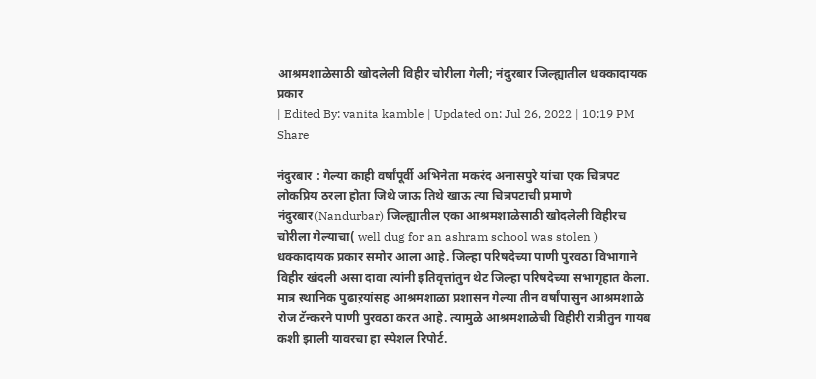आश्रमशाळेसाठी खोदलेली विहीर चोरीला गेली; नंदुरबार जिल्ह्यातील धक्कादायक प्रकार
| Edited By: vanita kamble | Updated on: Jul 26, 2022 | 10:19 PM
Share

नंदुरबार : गेल्या काही वर्षांपूर्वी अभिनेता मकरंद अनासपुरे यांचा एक चित्रपट लोकप्रिय ठरला होता जिथे जाऊ तिथे खाऊ त्या चित्रपटाची प्रमाणे नंदुरबार(Nandurbar) जिल्ह्यातील एका आश्रमशाळेसाठी खोदलेली विहीरच चोरीला गेल्याचा( well dug for an ashram school was stolen ) धक्कादायक प्रकार समोर आला आहे. जिल्हा परिषदेच्या पाणी पुरवठा विभागाने विहीर खंदली असा दावा त्यांनी इतिवृत्तांतुन थेट जिल्हा परिषदेच्या सभागृहात केला. मात्र स्थानिक पुढाऱयांसह आश्रमशाळा प्रशासन गेल्या तीन वर्षांपासुन आश्रमशाळे रोज टॅन्करने पाणी पुरवठा करत आहे. त्यामुळे आश्रमशाळेची विहीरी रात्रीतुन गायब कशी झाली यावरचा हा स्पेशल रिपोर्ट.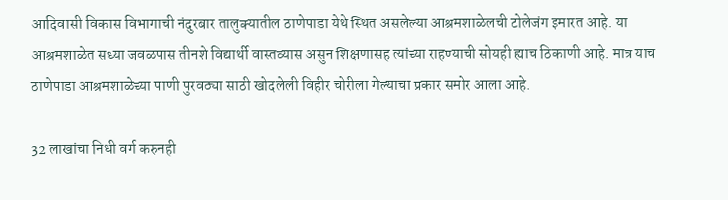आदिवासी विकास विभागाची नंदुरबार तालुक्यातील ठाणेपाडा येथे स्थित असलेल्या आश्रमशाळेलची टोलेजंग इमारत आहे. या आश्रमशाळेत सध्या जवळपास तीनशे विद्यार्थी वास्तव्यास असुन शिक्षणासह त्यांच्या राहण्याची सोयही ह्याच ठिकाणी आहे. मात्र याच ठाणेपाडा आश्रमशाळेच्या पाणी पुरवठ्या साठी खोदलेली विहीर चोरीला गेल्याचा प्रकार समोर आला आहे.

32 लाखांचा निधी वर्ग करुनही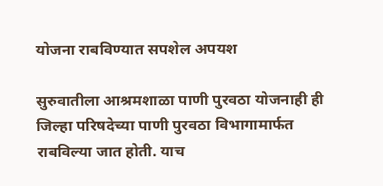योजना राबविण्यात सपशेल अपयश

सुरुवातीला आश्रमशाळा पाणी पुरवठा योजनाही ही जिल्हा परिषदेच्या पाणी पुरवठा विभागामार्फत राबविल्या जात होती. याच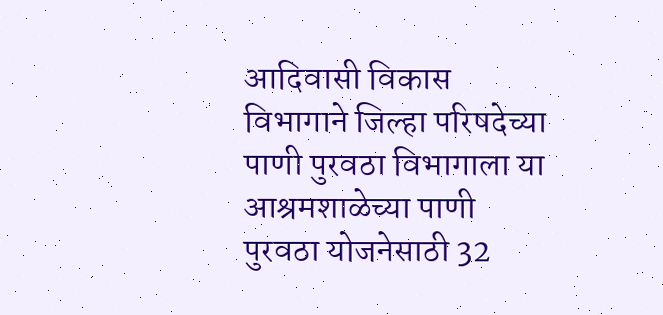आदिवासी विकास विभागाने जिल्हा परिषदेच्या पाणी पुरवठा विभागाला या आश्रमशाळेच्या पाणी पुरवठा योजनेसाठी 32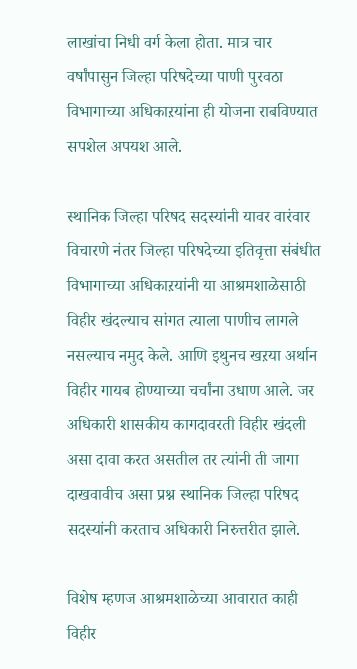लाखांचा निधी वर्ग केला होता. मात्र चार वर्षांपासुन जिल्हा परिषदेच्या पाणी पुरवठा विभागाच्या अधिकाऱयांना ही योजना राबविण्यात सपशेल अपयश आले.

स्थानिक जिल्हा परिषद सदस्यांनी यावर वारंवार विचारणे नंतर जिल्हा परिषदेच्या इतिवृत्ता संबंधीत विभागाच्या अधिकाऱयांनी या आश्रमशाळेसाठी विहीर खंदल्याच सांगत त्याला पाणीच लागले नसल्याच नमुद केले. आणि इथुनच खऱया अर्थान विहीर गायब होण्याच्या चर्चांना उधाण आले. जर अधिकारी शासकीय कागदावरती विहीर खंदली असा दावा करत असतील तर त्यांनी ती जागा दाखवावीच असा प्रश्न स्थानिक जिल्हा परिषद सदस्यांनी करताच अधिकारी निरुत्तरीत झाले.

विशेष म्हणज आश्रमशाळेच्या आवारात काही विहीर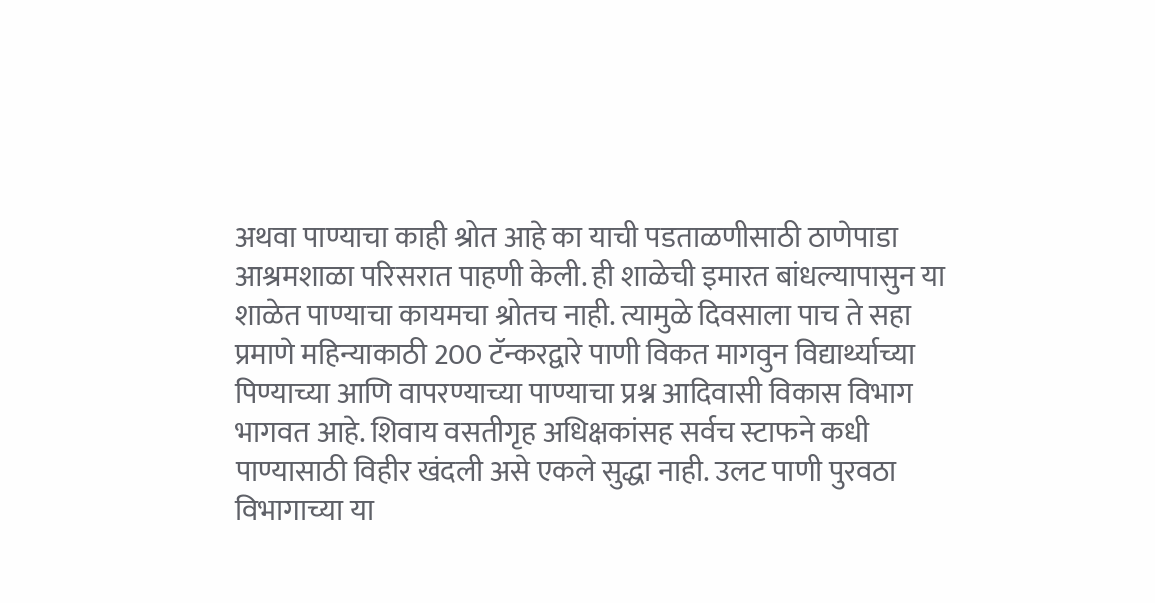अथवा पाण्याचा काही श्रोत आहे का याची पडताळणीसाठी ठाणेपाडा आश्रमशाळा परिसरात पाहणी केली. ही शाळेची इमारत बांधल्यापासुन या शाळेत पाण्याचा कायमचा श्रोतच नाही. त्यामुळे दिवसाला पाच ते सहा प्रमाणे महिन्याकाठी 200 टॅन्करद्वारे पाणी विकत मागवुन विद्यार्थ्याच्या पिण्याच्या आणि वापरण्याच्या पाण्याचा प्रश्न आदिवासी विकास विभाग भागवत आहे. शिवाय वसतीगृह अधिक्षकांसह सर्वच स्टाफने कधी पाण्यासाठी विहीर खंदली असे एकले सुद्धा नाही. उलट पाणी पुरवठा विभागाच्या या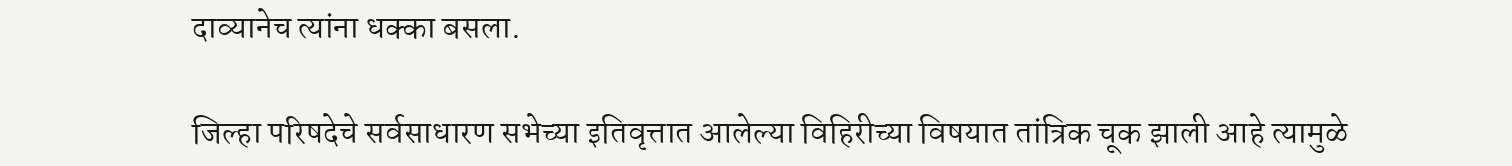दाव्यानेच त्यांना धक्का बसला.

जिल्हा परिषदेचे सर्वसाधारण सभेच्या इतिवृत्तात आलेल्या विहिरीच्या विषयात तांत्रिक चूक झाली आहे त्यामुळे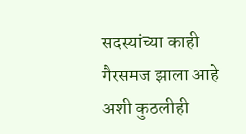सदस्यांच्या काही गैरसमज झाला आहे अशी कुठलीही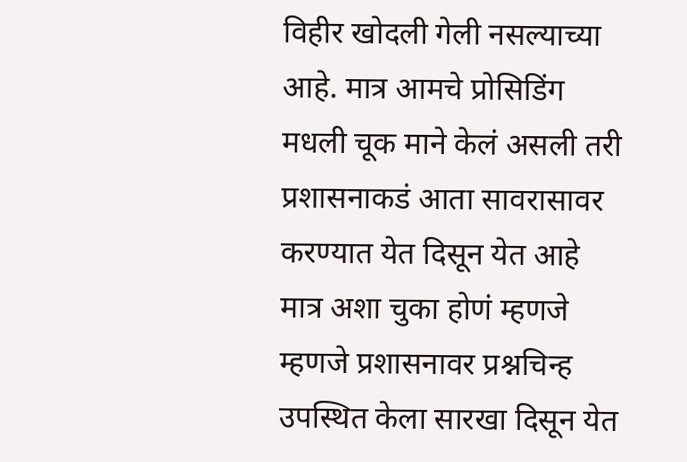विहीर खोदली गेली नसल्याच्या आहे. मात्र आमचे प्रोसिडिंग मधली चूक माने केलं असली तरी प्रशासनाकडं आता सावरासावर करण्यात येत दिसून येत आहे मात्र अशा चुका होणं म्हणजे म्हणजे प्रशासनावर प्रश्नचिन्ह उपस्थित केला सारखा दिसून येत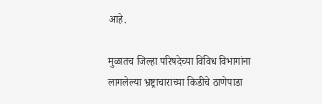आहे.

मुळातच जिल्हा परिषदेच्या विविध विभागांना लागलेल्या भ्रष्ट्राचाराच्या किडीचे ठाणेपाडा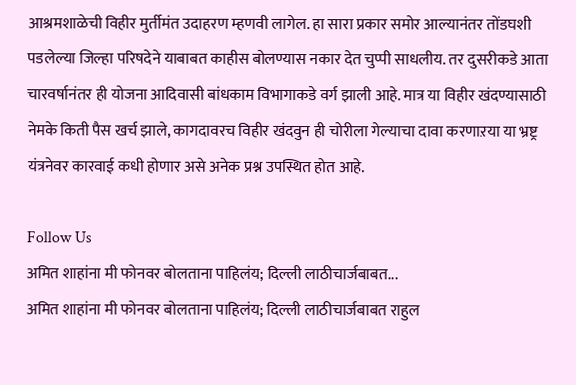आश्रमशाळेची विहीर मुर्तीमंत उदाहरण म्हणवी लागेल. हा सारा प्रकार समोर आल्यानंतर तोंडघशी पडलेल्या जिल्हा परिषदेने याबाबत काहीस बोलण्यास नकार देत चुप्पी साधलीय. तर दुसरीकडे आता चारवर्षानंतर ही योजना आदिवासी बांधकाम विभागाकडे वर्ग झाली आहे. मात्र या विहीर खंदण्यासाठी नेमके किती पैस खर्च झाले, कागदावरच विहीर खंदवुन ही चोरीला गेल्याचा दावा करणाऱया या भ्रष्ट्र यंत्रनेवर कारवाई कधी होणार असे अनेक प्रश्न उपस्थित होत आहे.

Follow Us
अमित शाहांना मी फोनवर बोलताना पाहिलंय; दिल्ली लाठीचार्जबाबत...
अमित शाहांना मी फोनवर बोलताना पाहिलंय; दिल्ली लाठीचार्जबाबत राहुल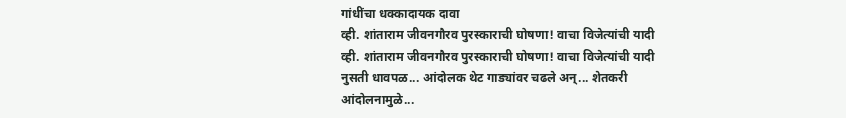गांधींचा धक्कादायक दावा
व्ही. शांताराम जीवनगौरव पुरस्काराची घोषणा! वाचा विजेत्यांची यादी
व्ही. शांताराम जीवनगौरव पुरस्काराची घोषणा! वाचा विजेत्यांची यादी
नुसती धावपळ... आंदोलक थेट गाड्यांवर चढले अन्... शेतकरी आंदोलनामुळे...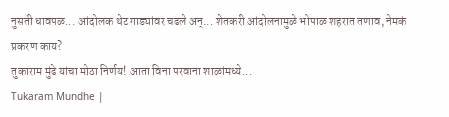नुसती धावपळ... आंदोलक थेट गाड्यांवर चढले अन्... शेतकरी आंदोलनामुळे भोपाळ शहरात तणाव, नेमकं प्रकरण काय?
तुकाराम मुंढे यांचा मोठा निर्णय! आता विना परवाना शाळांमध्ये...
Tukaram Mundhe |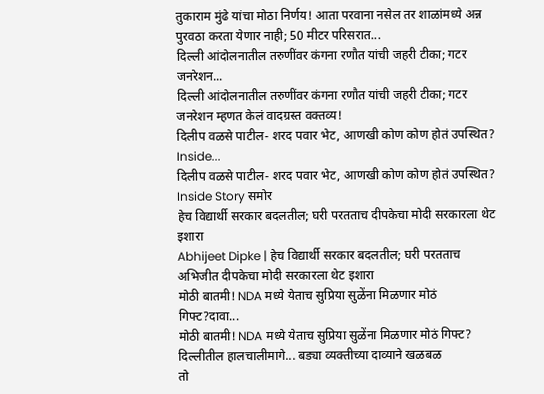तुकाराम मुंढे यांचा मोठा निर्णय! आता परवाना नसेल तर शाळांमध्ये अन्न पुरवठा करता येणार नाही; 50 मीटर परिसरात...
दिल्ली आंदोलनातील तरुणींवर कंगना रणौत यांची जहरी टीका; गटर जनरेशन...
दिल्ली आंदोलनातील तरुणींवर कंगना रणौत यांची जहरी टीका; गटर जनरेशन म्हणत केलं वादग्रस्त वक्तव्य!
दिलीप वळसे पाटील- शरद पवार भेट, आणखी कोण कोण होतं उपस्थित? Inside...
दिलीप वळसे पाटील- शरद पवार भेट, आणखी कोण कोण होतं उपस्थित? Inside Story समोर
हेच विद्यार्थी सरकार बदलतील; घरी परतताच दीपकेचा मोदी सरकारला थेट इशारा
Abhijeet Dipke | हेच विद्यार्थी सरकार बदलतील; घरी परतताच अभिजीत दीपकेचा मोदी सरकारला थेट इशारा
मोठी बातमी! NDA मध्ये येताच सुप्रिया सुळेंना मिळणार मोठं गिफ्ट?दावा...
मोठी बातमी! NDA मध्ये येताच सुप्रिया सुळेंना मिळणार मोठं गिफ्ट? दिल्लीतील हालचालीमागे... बड्या व्यक्तीच्या दाव्याने खळबळ
तो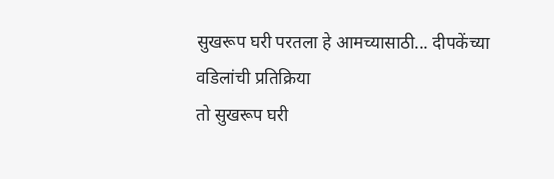सुखरूप घरी परतला हे आमच्यासाठी... दीपकेंच्या वडिलांची प्रतिक्रिया
तो सुखरूप घरी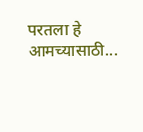परतला हे आमच्यासाठी...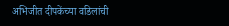अभिजीत दीपकेंच्या वडिलांची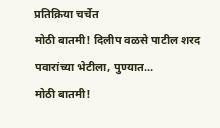प्रतिक्रिया चर्चेत
मोठी बातमी! दिलीप वळसे पाटील शरद पवारांच्या भेटीला, पुण्यात...
मोठी बातमी!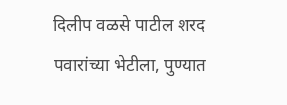दिलीप वळसे पाटील शरद पवारांच्या भेटीला, पुण्यात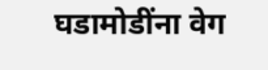घडामोडींना वेग